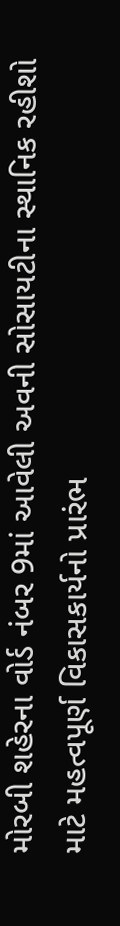મોરબી શહેરના વોર્ડ નંબર 9માં આવેલી અવની સોસાયટીના સ્થાનિક રહીશો માટે મહત્વપૂર્ણ વિકાસકાર્યનો પ્રારંભ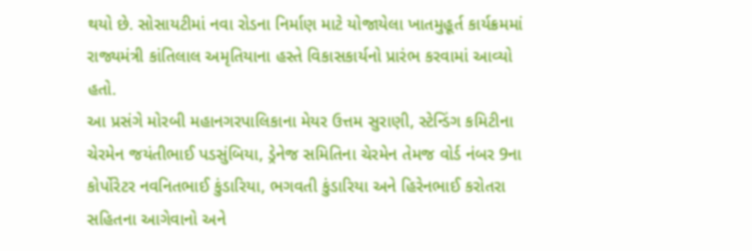થયો છે. સોસાયટીમાં નવા રોડના નિર્માણ માટે યોજાયેલા ખાતમુહૂર્ત કાર્યક્રમમાં રાજ્યમંત્રી કાંતિલાલ અમૃતિયાના હસ્તે વિકાસકાર્યનો પ્રારંભ કરવામાં આવ્યો હતો.
આ પ્રસંગે મોરબી મહાનગરપાલિકાના મેયર ઉત્તમ સુરાણી, સ્ટેન્ડિંગ કમિટીના ચેરમેન જયંતીભાઈ પડસુંબિયા, ડ્રેનેજ સમિતિના ચેરમેન તેમજ વોર્ડ નંબર 9ના કોર્પોરેટર નવનિતભાઈ કુંડારિયા, ભગવતી કુંડારિયા અને હિરેનભાઈ કરોતરા સહિતના આગેવાનો અને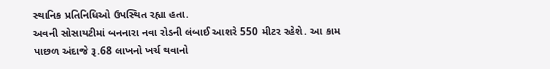સ્થાનિક પ્રતિનિધિઓ ઉપસ્થિત રહ્યા હતા.
અવની સોસાયટીમાં બનનારા નવા રોડની લંબાઈ આશરે 550 મીટર રહેશે. આ કામ પાછળ અંદાજે રૂ.68 લાખનો ખર્ચ થવાનો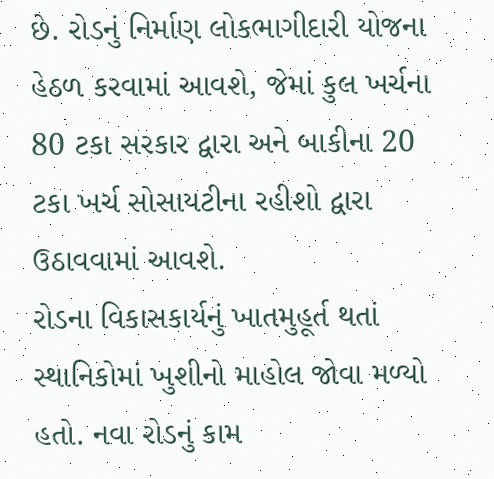છે. રોડનું નિર્માણ લોકભાગીદારી યોજના હેઠળ કરવામાં આવશે, જેમાં કુલ ખર્ચના 80 ટકા સરકાર દ્વારા અને બાકીના 20 ટકા ખર્ચ સોસાયટીના રહીશો દ્વારા ઉઠાવવામાં આવશે.
રોડના વિકાસકાર્યનું ખાતમુહૂર્ત થતાં સ્થાનિકોમાં ખુશીનો માહોલ જોવા મળ્યો હતો. નવા રોડનું કામ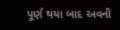પૂર્ણ થયા બાદ અવની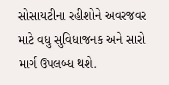સોસાયટીના રહીશોને અવરજવર માટે વધુ સુવિધાજનક અને સારો માર્ગ ઉપલબ્ધ થશે.